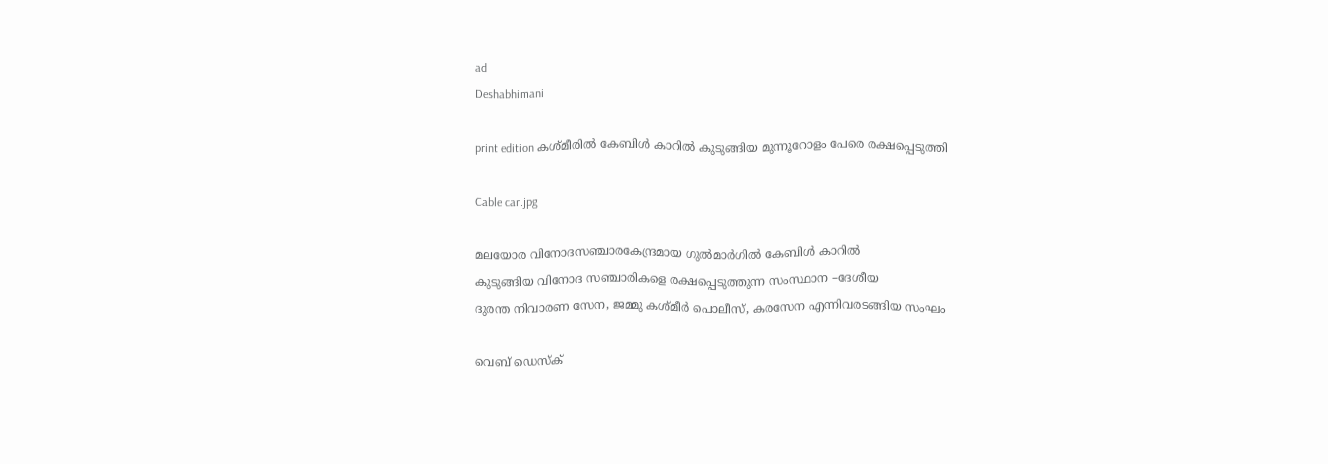ad
Deshabhimani

print edition കശ്‌മീരിൽ കേബിൾ കാറിൽ കുടുങ്ങിയ മുന്നൂറോളം പേരെ രക്ഷപ്പെടുത്തി

Cable car.jpg

മലയോര വിനോദസഞ്ചാരകേന്ദ്രമായ ഗുൽമാർഗില്‍ കേബിൾ കാറിൽ
കുടുങ്ങിയ വിനോദ സഞ്ചാരികളെ രക്ഷപ്പെടുത്തുന്ന സംസ്ഥാന –ദേശീയ
ദുരന്ത നിവാരണ സേന, ജമ്മു കശ്മീർ പൊലീസ്, കരസേന എന്നിവരടങ്ങിയ സംഘം

വെബ് ഡെസ്ക്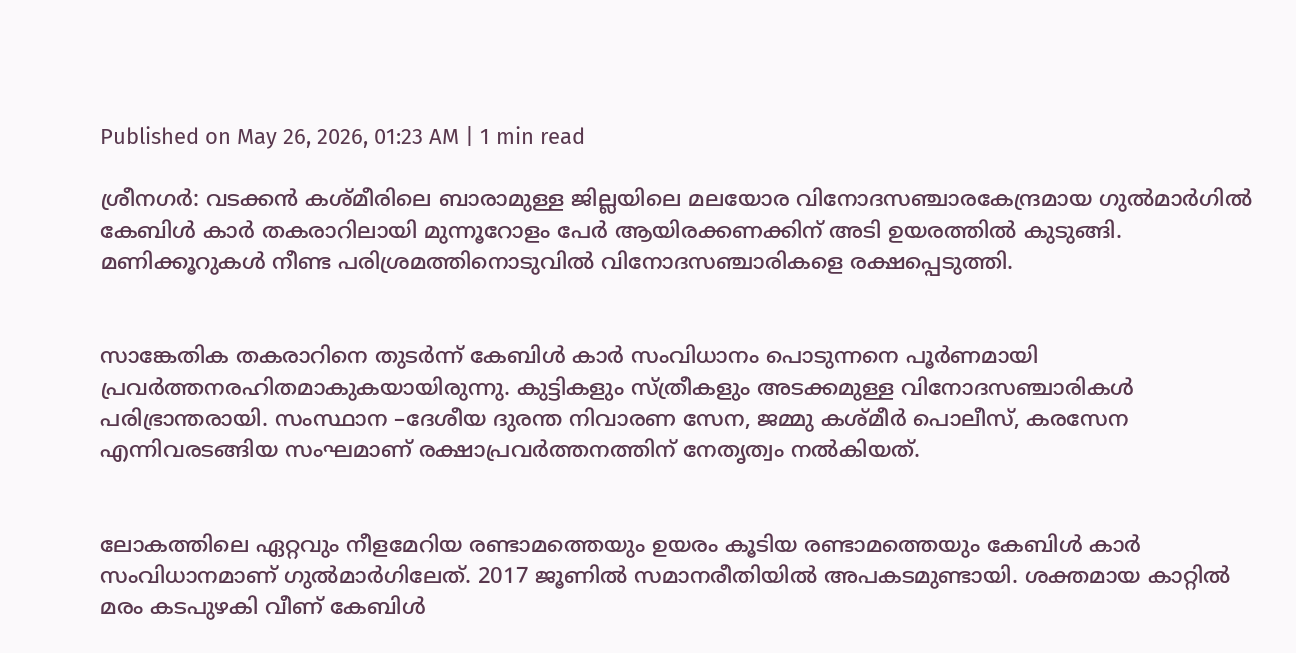Published on May 26, 2026, 01:23 AM | 1 min read

ശ്രീനഗർ: വടക്കൻ കശ്മീരിലെ ബാരാമുള്ള ജില്ലയിലെ മലയോര വിനോദസഞ്ചാരകേന്ദ്രമായ ഗുൽമാർഗിൽ കേബിൾ കാർ തകരാറിലായി മുന്നൂറോളം പേർ ആയിരക്കണക്കിന് അടി ഉയരത്തിൽ കുടുങ്ങി. മണിക്കൂറുകൾ നീണ്ട പരിശ്രമത്തിനൊടുവിൽ വിനോദസഞ്ചാരികളെ രക്ഷപ്പെടുത്തി.


സാങ്കേതിക തകരാറിനെ തുടർന്ന് കേബിൾ കാർ സംവിധാനം പൊടുന്നനെ പൂർണമായി പ്രവർത്തനരഹിതമാകുകയായിരുന്നു. കുട്ടികളും സ്‌ത്രീകളും അടക്കമുള്ള വിനോദസഞ്ചാരികൾ പരിഭ്രാന്തരായി. സംസ്ഥാന –ദേശീയ ദുരന്ത നിവാരണ സേന, ജമ്മു കശ്മീർ പൊലീസ്, കരസേന എന്നിവരടങ്ങിയ സംഘമാണ്‌ രക്ഷാപ്രവർത്തനത്തിന്‌ നേതൃത്വം നൽകിയത്‌.


ലോകത്തിലെ ഏറ്റവും നീളമേറിയ രണ്ടാമത്തെയും ഉയരം കൂടിയ രണ്ടാമത്തെയും കേബിൾ കാർ സംവിധാനമാണ് ഗുൽമാർഗിലേത്. 2017 ജൂണിൽ സമാനരീതിയിൽ അപകടമുണ്ടായി. ശക്തമായ കാറ്റിൽ മരം കടപുഴകി വീണ് കേബിൾ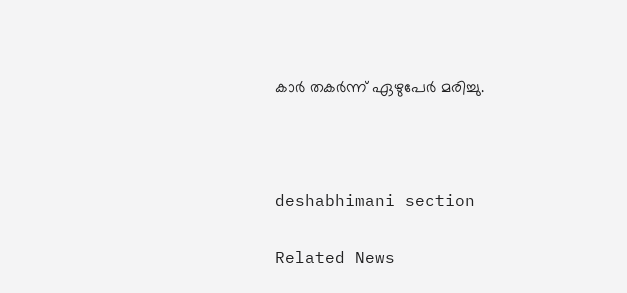കാർ തകർന്ന് ഏഴുപേർ മരിച്ചു.



deshabhimani section

Related News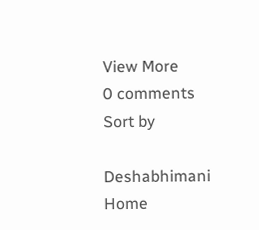View More
0 comments
Sort by

Deshabhimani
Home